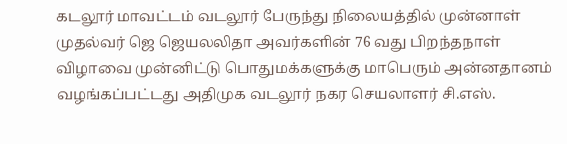கடலூர் மாவட்டம் வடலூர் பேருந்து நிலையத்தில் முன்னாள் முதல்வர் ஜெ ஜெயலலிதா அவர்களின் 76 வது பிறந்தநாள் விழாவை முன்னிட்டு பொதுமக்களுக்கு மாபெரும் அன்னதானம் வழங்கப்பட்டது அதிமுக வடலூர் நகர செயலாளர் சி.எஸ்.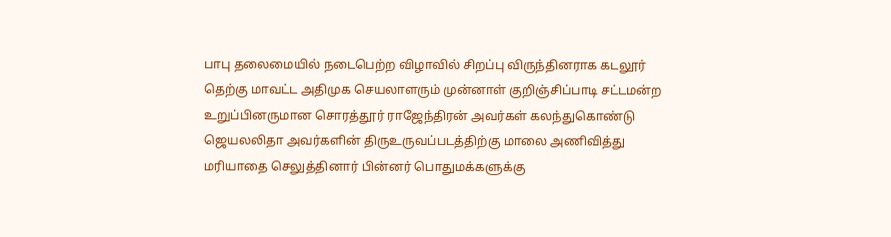பாபு தலைமையில் நடைபெற்ற விழாவில் சிறப்பு விருந்தினராக கடலூர் தெற்கு மாவட்ட அதிமுக செயலாளரும் முன்னாள் குறிஞ்சிப்பாடி சட்டமன்ற உறுப்பினருமான சொரத்தூர் ராஜேந்திரன் அவர்கள் கலந்துகொண்டு ஜெயலலிதா அவர்களின் திருஉருவப்படத்திற்கு மாலை அணிவித்து மரியாதை செலுத்தினார் பின்னர் பொதுமக்களுக்கு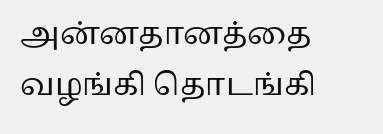அன்னதானத்தை வழங்கி தொடங்கி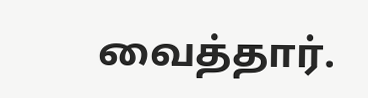வைத்தார்.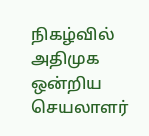நிகழ்வில் அதிமுக ஒன்றிய செயலாளர்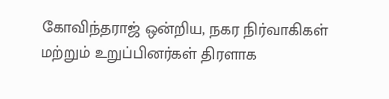கோவிந்தராஜ் ஒன்றிய, நகர நிர்வாகிகள் மற்றும் உறுப்பினர்கள் திரளாக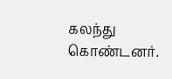கலந்து கொண்டனர்.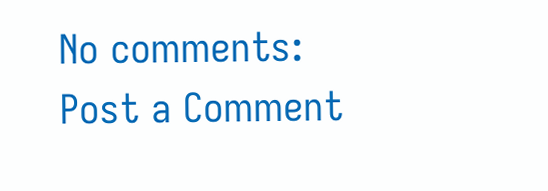No comments:
Post a Comment